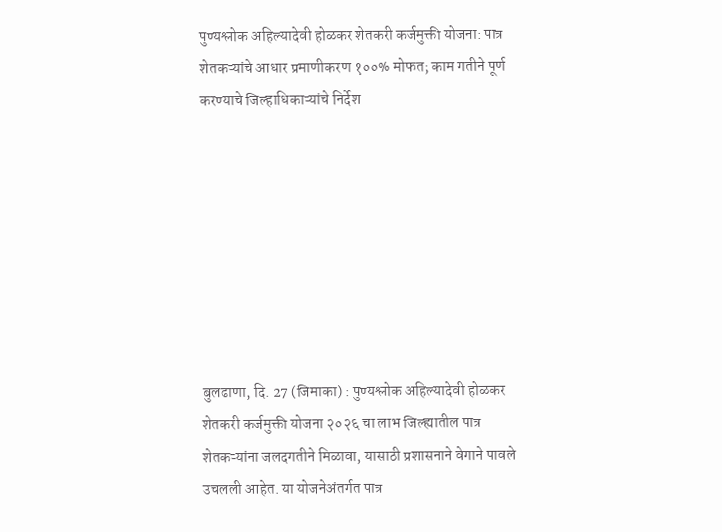पुण्यश्लोक अहिल्यादेवी होळकर शेतकरी कर्जमुक्ती योजना: पात्र शेतकऱ्यांचे आधार प्रमाणीकरण १००% मोफत; काम गतीने पूर्ण करण्याचे जिल्हाधिकाऱ्यांचे निर्देश








बुलढाणा, दि. 27 (जिमाका) : पुण्यश्लोक अहिल्यादेवी होळकर शेतकरी कर्जमुक्ती योजना २०२६ चा लाभ जिल्ह्यातील पात्र शेतकऱ्यांना जलदगतीने मिळावा, यासाठी प्रशासनाने वेगाने पावले उचलली आहेत. या योजनेअंतर्गत पात्र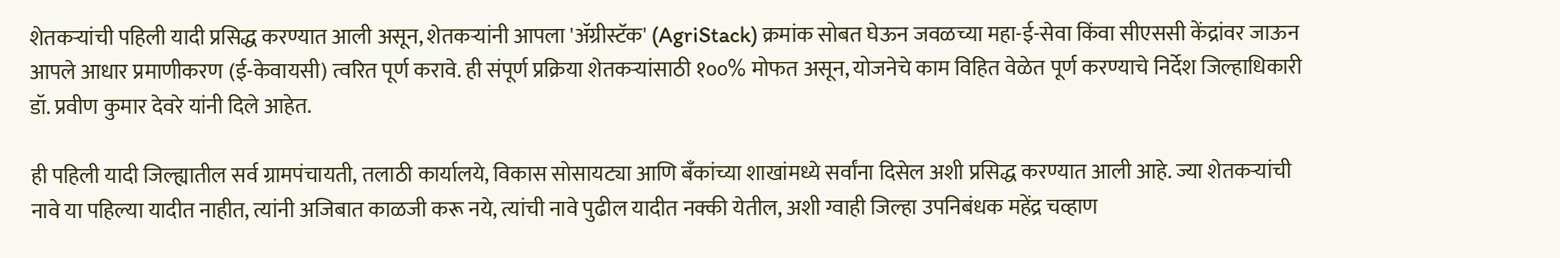शेतकऱ्यांची पहिली यादी प्रसिद्ध करण्यात आली असून, शेतकऱ्यांनी आपला 'ॲग्रीस्टॅक' (AgriStack) क्रमांक सोबत घेऊन जवळच्या महा-ई-सेवा किंवा सीएससी केंद्रांवर जाऊन आपले आधार प्रमाणीकरण (ई-केवायसी) त्वरित पूर्ण करावे. ही संपूर्ण प्रक्रिया शेतकऱ्यांसाठी १००% मोफत असून, योजनेचे काम विहित वेळेत पूर्ण करण्याचे निर्देश जिल्हाधिकारी डॉ. प्रवीण कुमार देवरे यांनी दिले आहेत.

ही पहिली यादी जिल्ह्यातील सर्व ग्रामपंचायती, तलाठी कार्यालये, विकास सोसायट्या आणि बँकांच्या शाखांमध्ये सर्वांना दिसेल अशी प्रसिद्ध करण्यात आली आहे. ज्या शेतकऱ्यांची नावे या पहिल्या यादीत नाहीत, त्यांनी अजिबात काळजी करू नये, त्यांची नावे पुढील यादीत नक्की येतील, अशी ग्वाही जिल्हा उपनिबंधक महेंद्र चव्हाण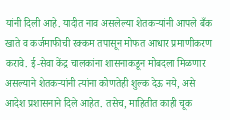यांनी दिली आहे. यादीत नाव असलेल्या शेतकऱ्यांनी आपले बँक खाते व कर्जमाफीची रक्कम तपासून मोफत आधार प्रमाणीकरण करावे. ई-सेवा केंद्र चालकांना शासनाकडून मोबदला मिळणार असल्याने शेतकऱ्यांनी त्यांना कोणतेही शुल्क देऊ नये, असे आदेश प्रशासनाने दिले आहेत. तसेच, माहितीत काही चूक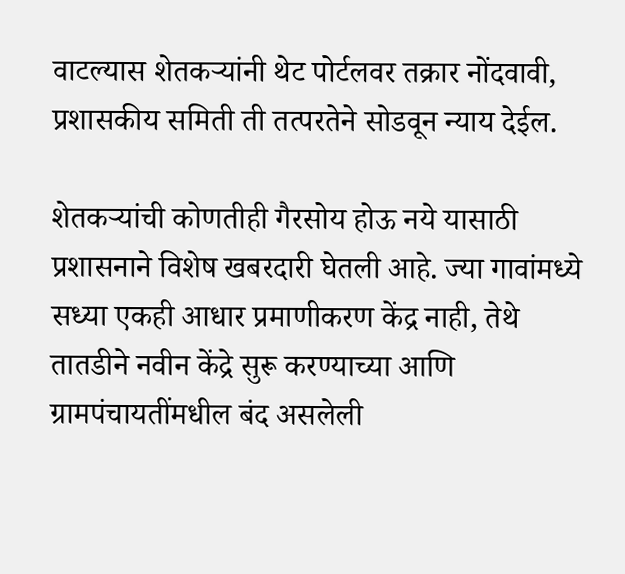वाटल्यास शेतकऱ्यांनी थेट पोर्टलवर तक्रार नोंदवावी, प्रशासकीय समिती ती तत्परतेने सोडवून न्याय देईल.

शेतकऱ्यांची कोणतीही गैरसोय होऊ नये यासाठी प्रशासनाने विशेष खबरदारी घेतली आहे. ज्या गावांमध्ये सध्या एकही आधार प्रमाणीकरण केंद्र नाही, तेथे तातडीने नवीन केंद्रे सुरू करण्याच्या आणि ग्रामपंचायतींमधील बंद असलेली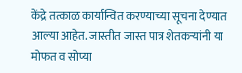केंद्रे तत्काळ कार्यान्वित करण्याच्या सूचना देण्यात आल्या आहेत. जास्तीत जास्त पात्र शेतकऱ्यांनी या मोफत व सोप्या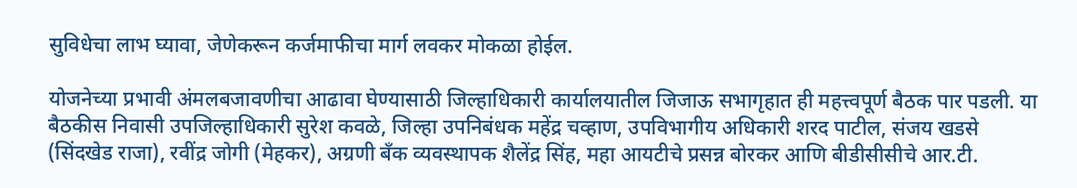सुविधेचा लाभ घ्यावा, जेणेकरून कर्जमाफीचा मार्ग लवकर मोकळा होईल.

योजनेच्या प्रभावी अंमलबजावणीचा आढावा घेण्यासाठी जिल्हाधिकारी कार्यालयातील जिजाऊ सभागृहात ही महत्त्वपूर्ण बैठक पार पडली. या बैठकीस निवासी उपजिल्हाधिकारी सुरेश कवळे, जिल्हा उपनिबंधक महेंद्र चव्हाण, उपविभागीय अधिकारी शरद पाटील, संजय खडसे (सिंदखेड राजा), रवींद्र जोगी (मेहकर), अग्रणी बँक व्यवस्थापक शैलेंद्र सिंह, महा आयटीचे प्रसन्न बोरकर आणि बीडीसीसीचे आर.टी.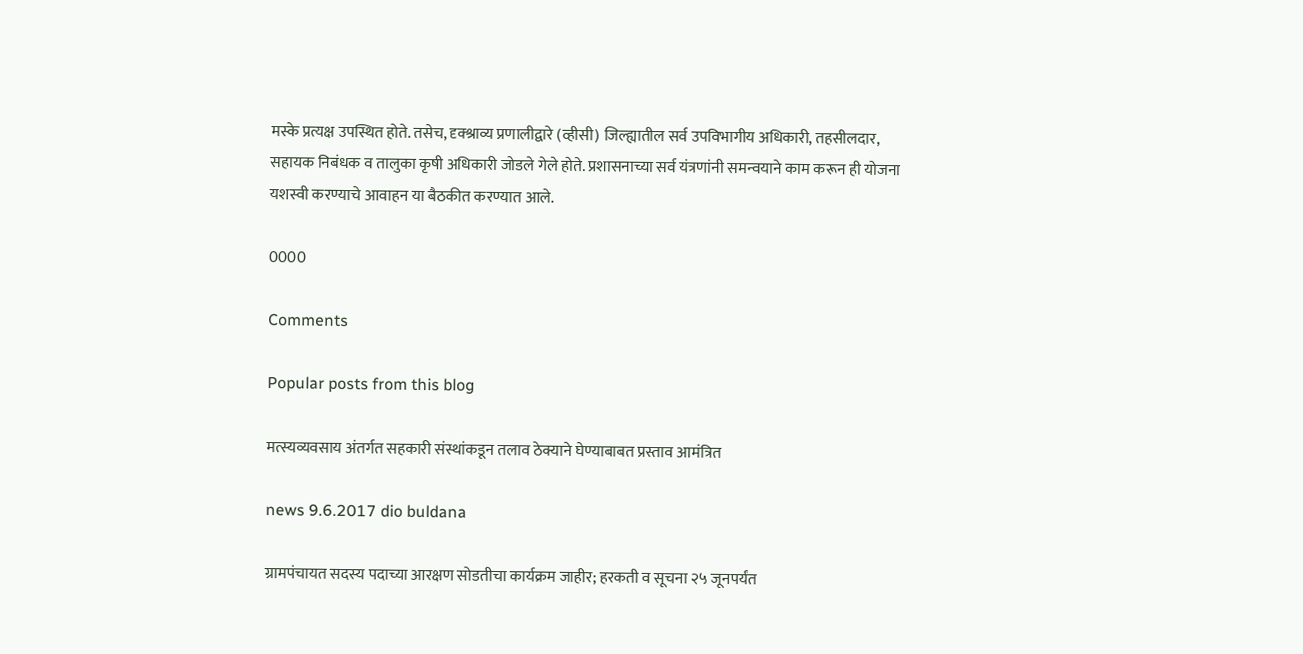मस्के प्रत्यक्ष उपस्थित होते. तसेच, दृक्श्राव्य प्रणालीद्वारे (व्हीसी) जिल्ह्यातील सर्व उपविभागीय अधिकारी, तहसीलदार, सहायक निबंधक व तालुका कृषी अधिकारी जोडले गेले होते. प्रशासनाच्या सर्व यंत्रणांनी समन्वयाने काम करून ही योजना यशस्वी करण्याचे आवाहन या बैठकीत करण्यात आले.

0000

Comments

Popular posts from this blog

मत्स्यव्यवसाय अंतर्गत सहकारी संस्थांकडून तलाव ठेक्याने घेण्याबाबत प्रस्ताव आमंत्रित

news 9.6.2017 dio buldana

ग्रामपंचायत सदस्य पदाच्या आरक्षण सोडतीचा कार्यक्रम जाहीर; हरकती व सूचना २५ जूनपर्यंत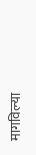मागविल्या